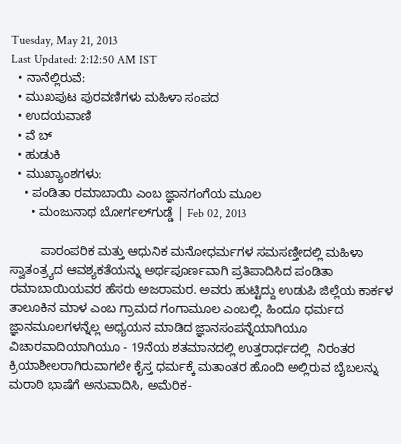Tuesday, May 21, 2013
Last Updated: 2:12:50 AM IST
  • ನಾನೆಲ್ಲಿರುವೆ:
  • ಮುಖಪುಟ ಪುರವಣಿಗಳು ಮಹಿಳಾ ಸಂಪದ
  • ಉದಯವಾಣಿ
  • ವೆ ಬ್
  • ಹುಡುಕಿ
  • ಮುಖ್ಯಾಂಶಗಳು:
    • ಪಂಡಿತಾ ರಮಾಬಾಯಿ ಎಂಬ ಜ್ಞಾನಗಂಗೆಯ ಮೂಲ
      • ಮಂಜುನಾಥ ಬೋರ್ಗಲ್‌ಗ‌ುಡ್ಡೆ | Feb 02, 2013

         ಪಾರಂಪರಿಕ ಮತ್ತು ಆಧುನಿಕ ಮನೋಧರ್ಮಗಳ ಸಮಸಣ್ತೀದಲ್ಲಿ ಮಹಿಳಾ ಸ್ವಾತಂತ್ರ್ಯದ ಆವಶ್ಯಕತೆಯನ್ನು ಅರ್ಥಪೂರ್ಣವಾಗಿ ಪ್ರತಿಪಾದಿಸಿದ ಪಂಡಿತಾ ರಮಾಬಾಯಿಯವರ ಹೆಸರು ಅಜರಾಮರ. ಅವರು ಹುಟ್ಟಿದ್ದು ಉಡುಪಿ ಜಿಲ್ಲೆಯ ಕಾರ್ಕಳ ತಾಲೂಕಿನ ಮಾಳ ಎಂಬ ಗ್ರಾಮದ ಗಂಗಾಮೂಲ ಎಂಬಲ್ಲಿ. ಹಿಂದೂ ಧರ್ಮದ ಜ್ಞಾನಮೂಲಗಳನ್ನೆಲ್ಲ ಅಧ್ಯಯನ ಮಾಡಿದ ಜ್ಞಾನಸಂಪನ್ನೆಯಾಗಿಯೂ ವಿಚಾರವಾದಿಯಾಗಿಯೂ - 19ನೆಯ ಶತಮಾನದಲ್ಲಿ ಉತ್ತರಾರ್ಧದಲ್ಲಿ  ನಿರಂತರ ಕ್ರಿಯಾಶೀಲರಾಗಿರುವಾಗಲೇ ಕೈಸ್ತ ಧರ್ಮಕ್ಕೆ ಮತಾಂತರ ಹೊಂದಿ ಅಲ್ಲಿರುವ ಬೈಬಲನ್ನು ಮರಾಠಿ ಭಾಷೆಗೆ ಅನುವಾದಿಸಿ, ಅಮೆರಿಕ-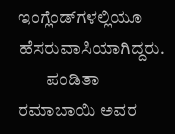ಇಂಗ್ಲೆಂಡ್‌ಗಳಲ್ಲಿಯೂ ಹೆಸರುವಾಸಿಯಾಗಿದ್ದರು.
        ಪಂಡಿತಾ ರಮಾಬಾಯಿ ಅವರ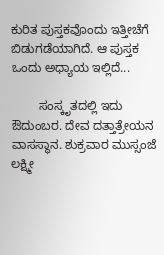ಕುರಿತ ಪುಸ್ತಕವೊಂದು ಇತ್ತೀಚೆಗೆ ಬಿಡುಗಡೆಯಾಗಿದೆ. ಆ ಪುಸ್ತಕ ಒಂದು ಅಧ್ಯಾಯ ಇಲ್ಲಿದೆ...

        ಸಂಸ್ಕೃತದಲ್ಲಿ ಇದು ಔದುಂಬರ. ದೇವ ದತ್ತಾತ್ರೇಯನ ವಾಸಸ್ಥಾನ. ಶುಕ್ರವಾರ ಮುಸ್ಸಂಜೆ ಲಕ್ಷ್ಮೀ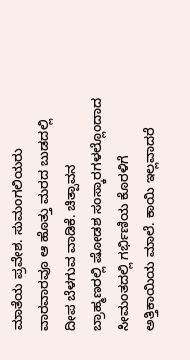ಮಾತೆಯ ಪ್ರವೇಶ. ಸುಮಂಗಲಿಯರು ವಾರವಾರವೂ ಆ ಹೊತ್ತು ಮರದ ಬುಡದಲ್ಲಿ ದೀಪ ಬೆಳಗುವ ವಾಡಿಕೆ. ಚಿತ್ಪಾವನ ಬ್ರಾಹ್ಮಣರಲ್ಲಿ ಷೋಡಶ ಸಂಸ್ಕಾರಗಳಲ್ಲೊಂದಾದ ಸೀಮಂತದಲ್ಲಿ ಗರ್ಭಿಣಿಯ ಕೊರಳಿಗೆ ಅತ್ತಿಕಾಯಿಯ ಮಾಲೆ. ಕಾಯಿ ಇಲ್ಲವಾದರೆ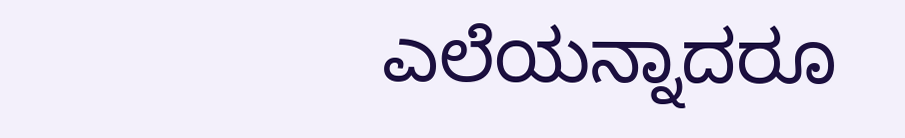ಎಲೆಯನ್ನಾದರೂ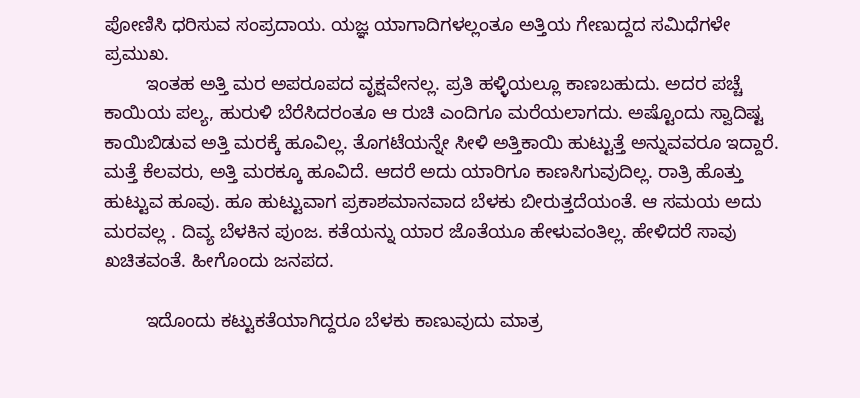ಪೋಣಿಸಿ ಧರಿಸುವ ಸಂಪ್ರದಾಯ. ಯಜ್ಞ ಯಾಗಾದಿಗಳಲ್ಲಂತೂ ಅತ್ತಿಯ ಗೇಣುದ್ದದ ಸಮಿಧೆಗಳೇ ಪ್ರಮುಖ.
        ಇಂತಹ ಅತ್ತಿ ಮರ ಅಪರೂಪದ ವೃಕ್ಷವೇನಲ್ಲ. ಪ್ರತಿ ಹಳ್ಳಿಯಲ್ಲೂ ಕಾಣಬಹುದು. ಅದರ ಪಚ್ಚೆ ಕಾಯಿಯ ಪಲ್ಯ, ಹುರುಳಿ ಬೆರೆಸಿದರಂತೂ ಆ ರುಚಿ ಎಂದಿಗೂ ಮರೆಯಲಾಗದು. ಅಷ್ಟೊಂದು ಸ್ವಾದಿಷ್ಟ ಕಾಯಿಬಿಡುವ ಅತ್ತಿ ಮರಕ್ಕೆ ಹೂವಿಲ್ಲ. ತೊಗಟೆಯನ್ನೇ ಸೀಳಿ ಅತ್ತಿಕಾಯಿ ಹುಟ್ಟುತ್ತೆ ಅನ್ನುವವರೂ ಇದ್ದಾರೆ. ಮತ್ತೆ ಕೆಲವರು, ಅತ್ತಿ ಮರಕ್ಕೂ ಹೂವಿದೆ. ಆದರೆ ಅದು ಯಾರಿಗೂ ಕಾಣಸಿಗುವುದಿಲ್ಲ. ರಾತ್ರಿ ಹೊತ್ತು ಹುಟ್ಟುವ ಹೂವು. ಹೂ ಹುಟ್ಟುವಾಗ ಪ್ರಕಾಶಮಾನವಾದ ಬೆಳಕು ಬೀರುತ್ತದೆಯಂತೆ. ಆ ಸಮಯ ಅದು ಮರವಲ್ಲ . ದಿವ್ಯ ಬೆಳಕಿನ ಪುಂಜ. ಕತೆಯನ್ನು ಯಾರ ಜೊತೆಯೂ ಹೇಳುವಂತಿಲ್ಲ. ಹೇಳಿದರೆ ಸಾವು ಖಚಿತವಂತೆ. ಹೀಗೊಂದು ಜನಪದ.

        ಇದೊಂದು ಕಟ್ಟುಕತೆಯಾಗಿದ್ದರೂ ಬೆಳಕು ಕಾಣುವುದು ಮಾತ್ರ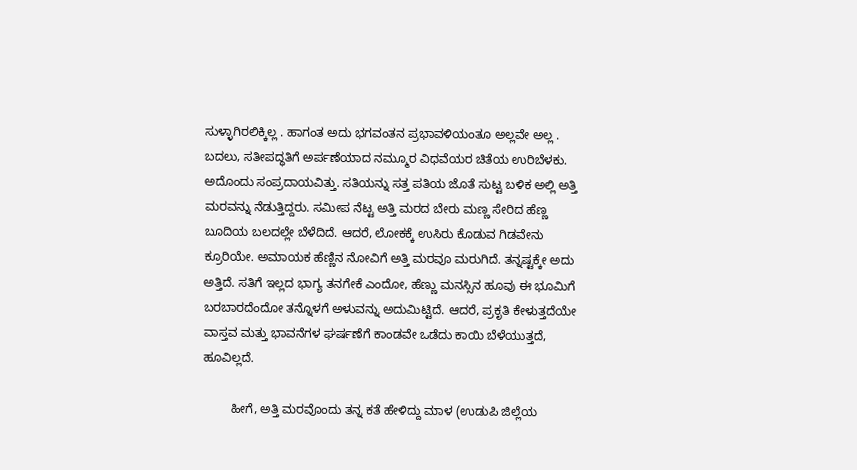ಸುಳ್ಳಾಗಿರಲಿಕ್ಕಿಲ್ಲ . ಹಾಗಂತ ಅದು ಭಗವಂತನ ಪ್ರಭಾವಳಿಯಂತೂ ಅಲ್ಲವೇ ಅಲ್ಲ . ಬದಲು, ಸತೀಪದ್ಧತಿಗೆ ಅರ್ಪಣೆಯಾದ ನಮ್ಮೂರ ವಿಧವೆಯರ ಚಿತೆಯ ಉರಿಬೆಳಕು. ಅದೊಂದು ಸಂಪ್ರದಾಯವಿತ್ತು. ಸತಿಯನ್ನು ಸತ್ತ ಪತಿಯ ಜೊತೆ ಸುಟ್ಟ ಬಳಿಕ ಅಲ್ಲಿ ಅತ್ತಿ ಮರವನ್ನು ನೆಡುತ್ತಿದ್ದರು. ಸಮೀಪ ನೆಟ್ಟ ಅತ್ತಿ ಮರದ ಬೇರು ಮಣ್ಣ ಸೇರಿದ ಹೆಣ್ಣ ಬೂದಿಯ ಬಲದಲ್ಲೇ ಬೆಳೆದಿದೆ. ಆದರೆ, ಲೋಕಕ್ಕೆ ಉಸಿರು ಕೊಡುವ ಗಿಡವೇನು ಕ್ರೂರಿಯೇ. ಅಮಾಯಕ ಹೆಣ್ಣಿನ ನೋವಿಗೆ ಅತ್ತಿ ಮರವೂ ಮರುಗಿದೆ. ತನ್ನಷ್ಟಕ್ಕೇ ಅದು ಅತ್ತಿದೆ. ಸತಿಗೆ ಇಲ್ಲದ ಭಾಗ್ಯ ತನಗೇಕೆ ಎಂದೋ, ಹೆಣ್ಣು ಮನಸ್ಸಿನ ಹೂವು ಈ ಭೂಮಿಗೆ ಬರಬಾರದೆಂದೋ ತನ್ನೊಳಗೆ ಅಳುವನ್ನು ಅದುಮಿಟ್ಟಿದೆ. ಆದರೆ, ಪ್ರಕೃತಿ ಕೇಳುತ್ತದೆಯೇ ವಾಸ್ತವ ಮತ್ತು ಭಾವನೆಗಳ ಘರ್ಷಣೆಗೆ ಕಾಂಡವೇ ಒಡೆದು ಕಾಯಿ ಬೆಳೆಯುತ್ತದೆ, ಹೂವಿಲ್ಲದೆ.

        ಹೀಗೆ, ಅತ್ತಿ ಮರವೊಂದು ತನ್ನ ಕತೆ ಹೇಳಿದ್ದು ಮಾಳ (ಉಡುಪಿ ಜಿಲ್ಲೆಯ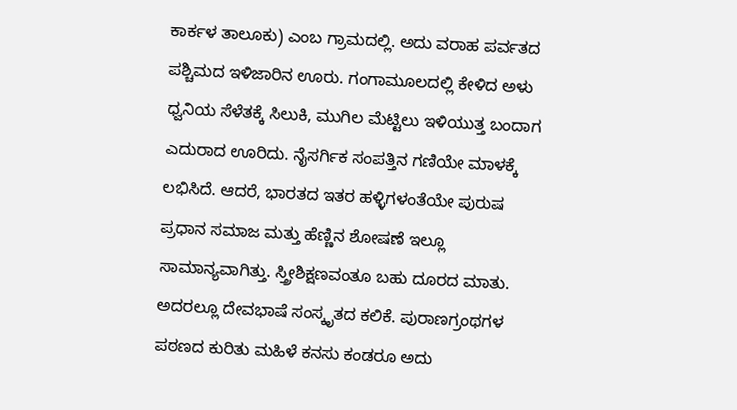ಕಾರ್ಕಳ ತಾಲೂಕು) ಎಂಬ ಗ್ರಾಮದಲ್ಲಿ. ಅದು ವರಾಹ ಪರ್ವತದ ಪಶ್ಚಿಮದ ಇಳಿಜಾರಿನ ಊರು. ಗಂಗಾಮೂಲದಲ್ಲಿ ಕೇಳಿದ ಅಳು ಧ್ವನಿಯ ಸೆಳೆತಕ್ಕೆ ಸಿಲುಕಿ, ಮುಗಿಲ ಮೆಟ್ಟಿಲು ಇಳಿಯುತ್ತ ಬಂದಾಗ ಎದುರಾದ ಊರಿದು. ನೈಸರ್ಗಿಕ ಸಂಪತ್ತಿನ ಗಣಿಯೇ ಮಾಳಕ್ಕೆ ಲಭಿಸಿದೆ. ಆದರೆ, ಭಾರತದ ಇತರ ಹಳ್ಳಿಗಳಂತೆಯೇ ಪುರುಷ ಪ್ರಧಾನ ಸಮಾಜ ಮತ್ತು ಹೆಣ್ಣಿನ ಶೋಷಣೆ ಇಲ್ಲೂ ಸಾಮಾನ್ಯವಾಗಿತ್ತು. ಸ್ತ್ರೀಶಿಕ್ಷಣವಂತೂ ಬಹು ದೂರದ ಮಾತು. ಅದರಲ್ಲೂ ದೇವಭಾಷೆ ಸಂಸ್ಕೃತದ ಕಲಿಕೆ. ಪುರಾಣಗ್ರಂಥಗಳ ಪಠಣದ ಕುರಿತು ಮಹಿಳೆ ಕನಸು ಕಂಡರೂ ಅದು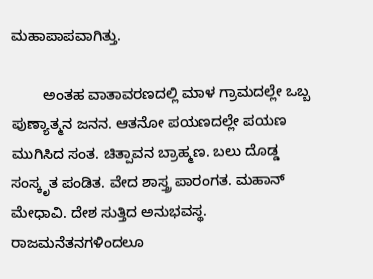ಮಹಾಪಾಪವಾಗಿತ್ತು.

        ಅಂತಹ ವಾತಾವರಣದಲ್ಲಿ ಮಾಳ ಗ್ರಾಮದಲ್ಲೇ ಒಬ್ಬ ಪುಣ್ಯಾತ್ಮನ ಜನನ. ಆತನೋ ಪಯಣದಲ್ಲೇ ಪಯಣ ಮುಗಿಸಿದ ಸಂತ. ಚಿತ್ಪಾವನ ಬ್ರಾಹ್ಮಣ. ಬಲು ದೊಡ್ಡ ಸಂಸ್ಕೃತ ಪಂಡಿತ. ವೇದ ಶಾಸ್ತ್ರ ಪಾರಂಗತ. ಮಹಾನ್‌ ಮೇಧಾವಿ. ದೇಶ ಸುತ್ತಿದ ಅನುಭವಸ್ಥ. ರಾಜಮನೆತನಗಳಿಂದಲೂ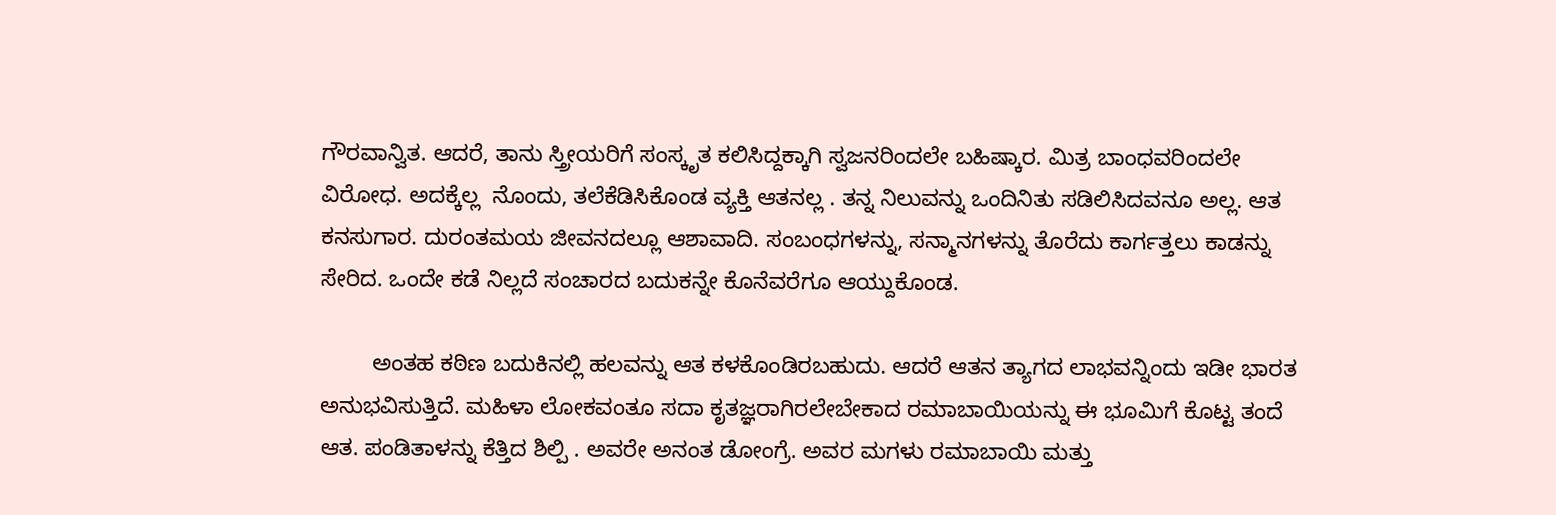ಗೌರವಾನ್ವಿತ. ಆದರೆ, ತಾನು ಸ್ತ್ರೀಯರಿಗೆ ಸಂಸ್ಕೃತ ಕಲಿಸಿದ್ದಕ್ಕಾಗಿ ಸ್ವಜನರಿಂದಲೇ ಬಹಿಷ್ಕಾರ. ಮಿತ್ರ ಬಾಂಧವರಿಂದಲೇ ವಿರೋಧ. ಅದಕ್ಕೆಲ್ಲ  ನೊಂದು, ತಲೆಕೆಡಿಸಿಕೊಂಡ ವ್ಯಕ್ತಿ ಆತನಲ್ಲ . ತನ್ನ ನಿಲುವನ್ನು ಒಂದಿನಿತು ಸಡಿಲಿಸಿದವನೂ ಅಲ್ಲ. ಆತ ಕನಸುಗಾರ. ದುರಂತಮಯ ಜೀವನದಲ್ಲೂ ಆಶಾವಾದಿ. ಸಂಬಂಧಗಳನ್ನು, ಸನ್ಮಾನಗಳನ್ನು ತೊರೆದು ಕಾರ್ಗತ್ತಲು ಕಾಡನ್ನು ಸೇರಿದ. ಒಂದೇ ಕಡೆ ನಿಲ್ಲದೆ ಸಂಚಾರದ ಬದುಕನ್ನೇ ಕೊನೆವರೆಗೂ ಆಯ್ದುಕೊಂಡ.

        ಅಂತಹ ಕಠಿಣ ಬದುಕಿನಲ್ಲಿ ಹಲವನ್ನು ಆತ ಕಳಕೊಂಡಿರಬಹುದು. ಆದರೆ ಆತನ ತ್ಯಾಗದ ಲಾಭವನ್ನಿಂದು ಇಡೀ ಭಾರತ ಅನುಭವಿಸುತ್ತಿದೆ. ಮಹಿಳಾ ಲೋಕವಂತೂ ಸದಾ ಕೃತಜ್ಞರಾಗಿರಲೇಬೇಕಾದ ರಮಾಬಾಯಿಯನ್ನು ಈ ಭೂಮಿಗೆ ಕೊಟ್ಟ ತಂದೆ ಆತ. ಪಂಡಿತಾಳನ್ನು ಕೆತ್ತಿದ ಶಿಲ್ಪಿ . ಅವರೇ ಅನಂತ ಡೋಂಗ್ರೆ. ಅವರ ಮಗಳು ರಮಾಬಾಯಿ ಮತ್ತು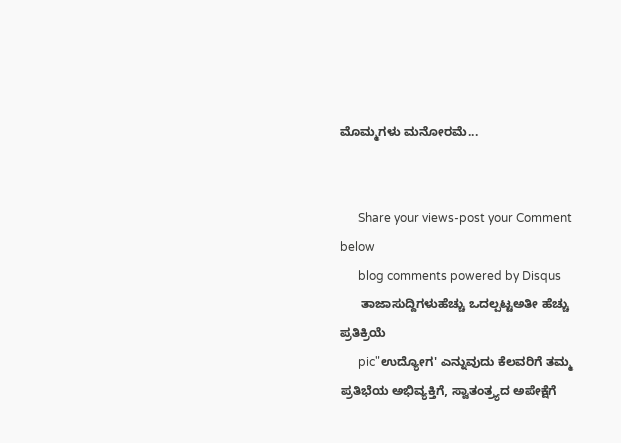ಮೊಮ್ಮಗಳು ಮನೋರಮೆ...


      Share your views-post your Comment below
      blog comments powered by Disqus
      ತಾಜಾಸುದ್ದಿಗಳುಹೆಚ್ಚು ಒದಲ್ಪಟ್ಟಅತೀ ಹೆಚ್ಚು ಪ್ರತಿಕ್ರಿಯೆ
      pic"ಉದ್ಯೋಗ' ಎನ್ನುವುದು ಕೆಲವರಿಗೆ ತಮ್ಮ ಪ್ರತಿಭೆಯ ಅಭಿವ್ಯಕ್ತಿಗೆ, ಸ್ವಾತಂತ್ರ್ಯದ ಅಪೇಕ್ಷೆಗೆ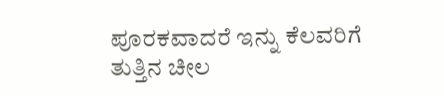ಪೂರಕವಾದರೆ ಇನ್ನು ಕೆಲವರಿಗೆ ತುತ್ತಿನ ಚೀಲ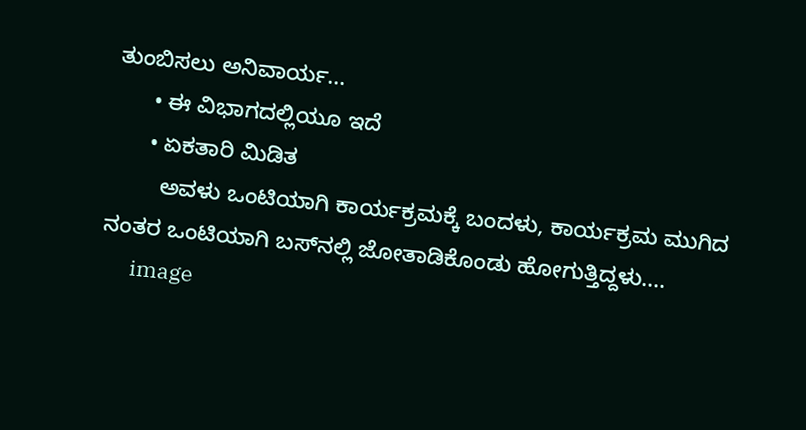ತುಂಬಿಸಲು ಅನಿವಾರ್ಯ...
      • ಈ ವಿಭಾಗದಲ್ಲಿಯೂ ಇದೆ
      • ಏಕತಾರಿ ಮಿಡಿತ
        ಅವಳು ಒಂಟಿಯಾಗಿ ಕಾರ್ಯಕ್ರಮಕ್ಕೆ ಬಂದಳು, ಕಾರ್ಯಕ್ರಮ ಮುಗಿದ ನಂತರ ಒಂಟಿಯಾಗಿ ಬಸ್‌ನಲ್ಲಿ ಜೋತಾಡಿಕೊಂಡು ಹೋಗುತ್ತಿದ್ದಳು....
      image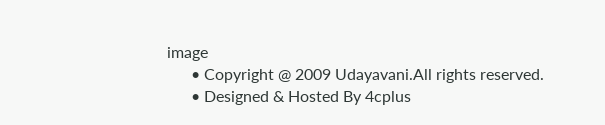image
      • Copyright @ 2009 Udayavani.All rights reserved.
      • Designed & Hosted By 4cplus